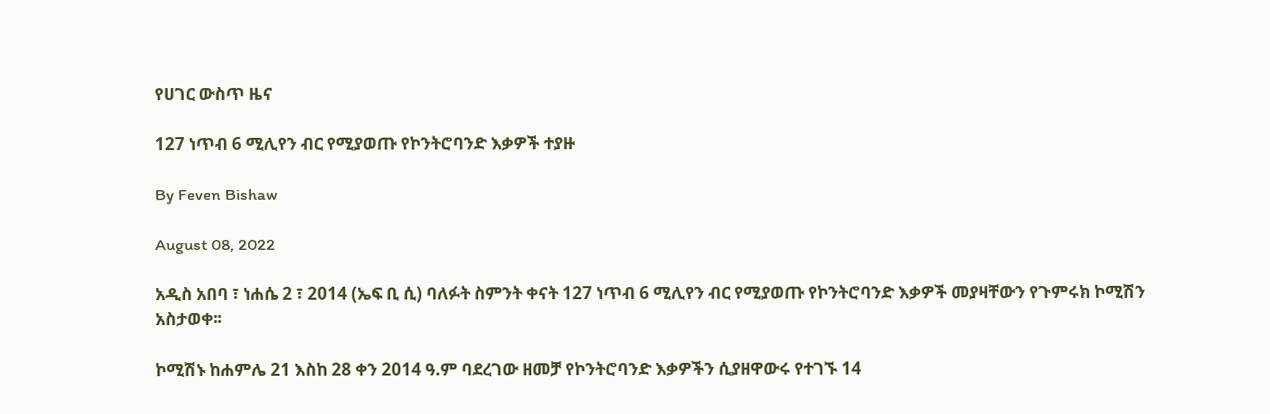የሀገር ውስጥ ዜና

127 ነጥብ 6 ሚሊየን ብር የሚያወጡ የኮንትሮባንድ እቃዎች ተያዙ

By Feven Bishaw

August 08, 2022

አዲስ አበባ ፣ ነሐሴ 2 ፣ 2014 (ኤፍ ቢ ሲ) ባለፉት ስምንት ቀናት 127 ነጥብ 6 ሚሊየን ብር የሚያወጡ የኮንትሮባንድ እቃዎች መያዛቸውን የጉምሩክ ኮሚሽን አስታወቀ፡፡

ኮሚሽኑ ከሐምሌ 21 እስከ 28 ቀን 2014 ዓ.ም ባደረገው ዘመቻ የኮንትሮባንድ እቃዎችን ሲያዘዋውሩ የተገኙ 14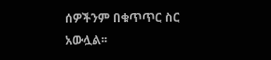ሰዎችንም በቁጥጥር ስር አውሏል፡፡